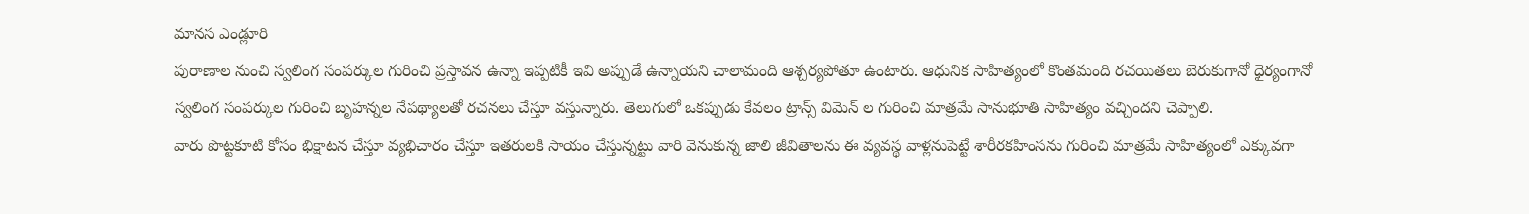మానస ఎండ్లూరి
పురాణాల నుంచి స్వలింగ సంపర్కుల గురించి ప్రస్తావన ఉన్నా ఇప్పటికీ ఇవి అప్పుడే ఉన్నాయని చాలామంది ఆశ్చర్యపోతూ ఉంటారు. ఆధునిక సాహిత్యంలో కొంతమంది రచయితలు బెరుకుగానో ధైర్యంగానో స్వలింగ సంపర్కుల గురించి బృహన్నల నేపథ్యాలతో రచనలు చేస్తూ వస్తున్నారు. తెలుగులో ఒకప్పుడు కేవలం ట్రాన్స్ విమెన్ ల గురించి మాత్రమే సానుభూతి సాహిత్యం వచ్చిందని చెప్పాలి.
వారు పొట్టకూటి కోసం భిక్షాటన చేస్తూ వ్యభిచారం చేస్తూ ఇతరులకి సాయం చేస్తున్నట్టు వారి వెనుకున్న జాలి జీవితాలను ఈ వ్యవస్థ వాళ్లనుపెట్టే శారీరకహింసను గురించి మాత్రమే సాహిత్యంలో ఎక్కువగా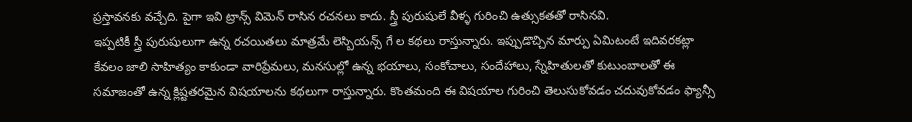ప్రస్తావనకు వచ్చేది. పైగా ఇవి ట్రాన్స్ విమెన్ రాసిన రచనలు కాదు. స్త్రీ పురుషులే వీళ్ళ గురించి ఉత్సుకతతో రాసినవి.
ఇప్పటికీ స్త్రీ పురుషులుగా ఉన్న రచయితలు మాత్రమే లెస్బియన్స్ గే ల కథలు రాస్తున్నారు. ఇప్పుడొచ్చిన మార్పు ఏమిటంటే ఇదివరకట్లా కేవలం జాలి సాహిత్యం కాకుండా వారిప్రేమలు, మనసుల్లో ఉన్న భయాలు, సంకోచాలు, సందేహాలు, స్నేహితులతో కుటుంబాలతో ఈ సమాజంతో ఉన్న క్లిష్టతరమైన విషయాలను కథలుగా రాస్తున్నారు. కొంతమంది ఈ విషయాల గురించి తెలుసుకోవడం చదువుకోవడం ఫ్యాన్సీ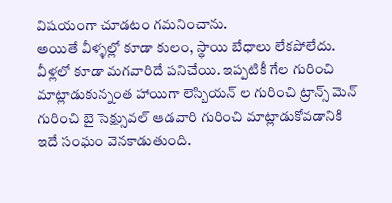విషయంగా చూడటం గమనించాను.
అయితే వీళ్ళల్లో కూడా కులం, స్థాయి బేధాలు లేకపోలేదు. వీళ్లలో కూడా మగవారిదే పనిచేయి. ఇప్పటికీ గేల గురించి మాట్లాడుకున్నంత హాయిగా లెస్బియన్ ల గురించి ట్రాన్స్ మెన్ గురించి బై సెక్ష్సువల్ ఆడవారి గురించి మాట్లాడుకోవడానికి ఇదే సంఘం వెనకాడుతుంది.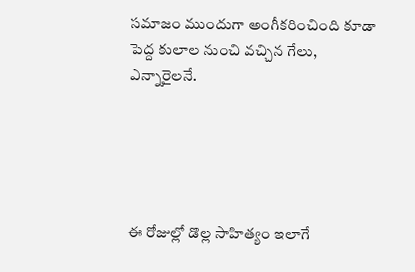సమాజం ముందుగా అంగీకరించింది కూడా పెద్ద కులాల నుంచి వచ్చిన గేలు, ఎన్నారైలనే.





ఈ రోజుల్లో డొల్ల సాహిత్యం ఇలాగే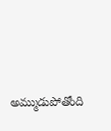అమ్ముడుపోతోంది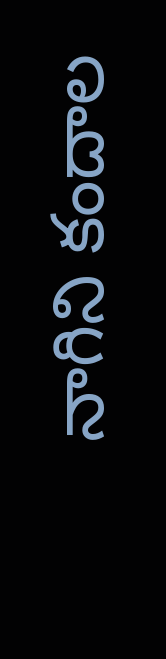నాగిని కందాల